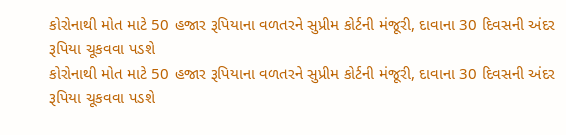કોરોનાથી મોત માટે 50 હજાર રૂપિયાના વળતરને સુપ્રીમ કોર્ટની મંજૂરી, દાવાના 30 દિવસની અંદર રૂપિયા ચૂકવવા પડશે
કોરોનાથી મોત માટે 50 હજાર રૂપિયાના વળતરને સુપ્રીમ કોર્ટની મંજૂરી, દાવાના 30 દિવસની અંદર રૂપિયા ચૂકવવા પડશે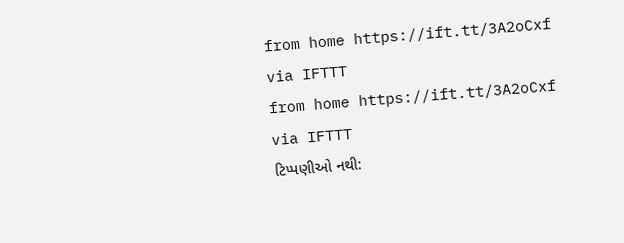from home https://ift.tt/3A2oCxf
via IFTTT
from home https://ift.tt/3A2oCxf
via IFTTT
ટિપ્પણીઓ નથી: